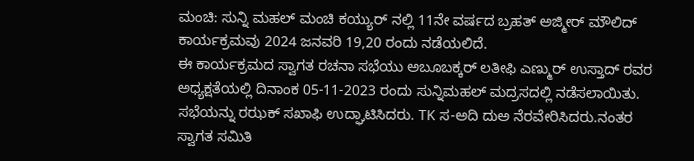ಮಂಚಿ: ಸುನ್ನಿ ಮಹಲ್ ಮಂಚಿ ಕಯ್ಯುರ್ ನಲ್ಲಿ 11ನೇ ವರ್ಷದ ಬ್ರಹತ್ ಅಜ್ಮೀರ್ ಮೌಲಿದ್ ಕಾರ್ಯಕ್ರಮವು 2024 ಜನವರಿ 19,20 ರಂದು ನಡೆಯಲಿದೆ.
ಈ ಕಾರ್ಯಕ್ರಮದ ಸ್ವಾಗತ ರಚನಾ ಸಭೆಯು ಅಬೂಬಕ್ಕರ್ ಲತೀಫಿ ಎಣ್ಮುರ್ ಉಸ್ತಾದ್ ರವರ ಅಧ್ಯಕ್ಷತೆಯಲ್ಲಿ ದಿನಾಂಕ 05-11-2023 ರಂದು ಸುನ್ನಿಮಹಲ್ ಮದ್ರಸದಲ್ಲಿ ನಡೆಸಲಾಯಿತು.
ಸಭೆಯನ್ನು ರಝಕ್ ಸಖಾಫಿ ಉದ್ಘಾಟಿಸಿದರು. TK ಸ-ಅದಿ ದುಅ ನೆರವೇರಿಸಿದರು.ನಂತರ ಸ್ವಾಗತ ಸಮಿತಿ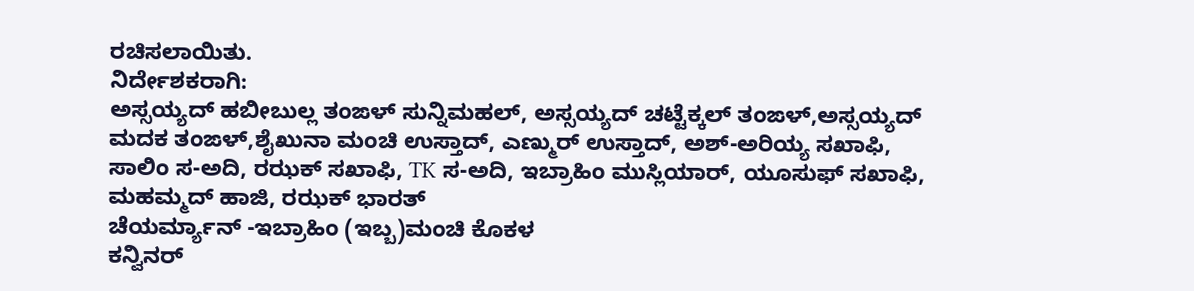ರಚಿಸಲಾಯಿತು.
ನಿರ್ದೇಶಕರಾಗಿ:
ಅಸ್ಸಯ್ಯದ್ ಹಬೀಬುಲ್ಲ ತಂಙಳ್ ಸುನ್ನಿಮಹಲ್, ಅಸ್ಸಯ್ಯದ್ ಚಟ್ಟೆಕ್ಕಲ್ ತಂಙಳ್,ಅಸ್ಸಯ್ಯದ್ ಮದಕ ತಂಙಳ್,ಶೈಖುನಾ ಮಂಚಿ ಉಸ್ತಾದ್, ಎಣ್ಮುರ್ ಉಸ್ತಾದ್, ಅಶ್-ಅರಿಯ್ಯ ಸಖಾಫಿ, ಸಾಲಿಂ ಸ-ಅದಿ, ರಝಕ್ ಸಖಾಫಿ, TK ಸ-ಅದಿ, ಇಬ್ರಾಹಿಂ ಮುಸ್ಲಿಯಾರ್, ಯೂಸುಫ್ ಸಖಾಫಿ, ಮಹಮ್ಮದ್ ಹಾಜಿ, ರಝಕ್ ಭಾರತ್
ಚೆಯರ್ಮ್ಯಾನ್ -ಇಬ್ರಾಹಿಂ (ಇಬ್ಬ)ಮಂಚಿ ಕೊಕಳ
ಕನ್ವಿನರ್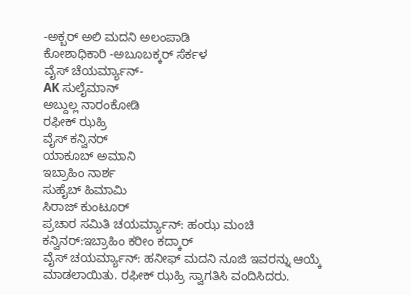-ಅಕ್ಬರ್ ಅಲಿ ಮದನಿ ಅಲಂಪಾಡಿ
ಕೋಶಾಧಿಕಾರಿ -ಅಬೂಬಕ್ಕರ್ ಸೆರ್ಕಳ
ವೈಸ್ ಚೆಯರ್ಮ್ಯಾನ್-
AK ಸುಲೈಮಾನ್
ಅಬ್ದುಲ್ಲ ನಾರಂಕೋಡಿ
ರಫೀಕ್ ಝಹ್ರಿ
ವೈಸ್ ಕನ್ವಿನರ್
ಯಾಕೂಬ್ ಅಮಾನಿ
ಇಬ್ರಾಹಿಂ ನಾರ್ಶ
ಸುಹೈಬ್ ಹಿಮಾಮಿ
ಸಿರಾಜ್ ಕುಂಟೂರ್
ಪ್ರಚಾರ ಸಮಿತಿ ಚಯರ್ಮ್ಯಾನ್: ಹಂಝ ಮಂಚಿ
ಕನ್ವಿನರ್:ಇಬ್ರಾಹಿಂ ಕರೀಂ ಕದ್ಕಾರ್
ವೈಸ್ ಚಯರ್ಮ್ಯಾನ್: ಹನೀಫ್ ಮದನಿ ನೂಜಿ ಇವರನ್ನು ಆಯ್ಕೆ ಮಾಡಲಾಯಿತು. ರಫೀಕ್ ಝಹ್ರಿ ಸ್ವಾಗತಿಸಿ ವಂದಿಸಿದರು.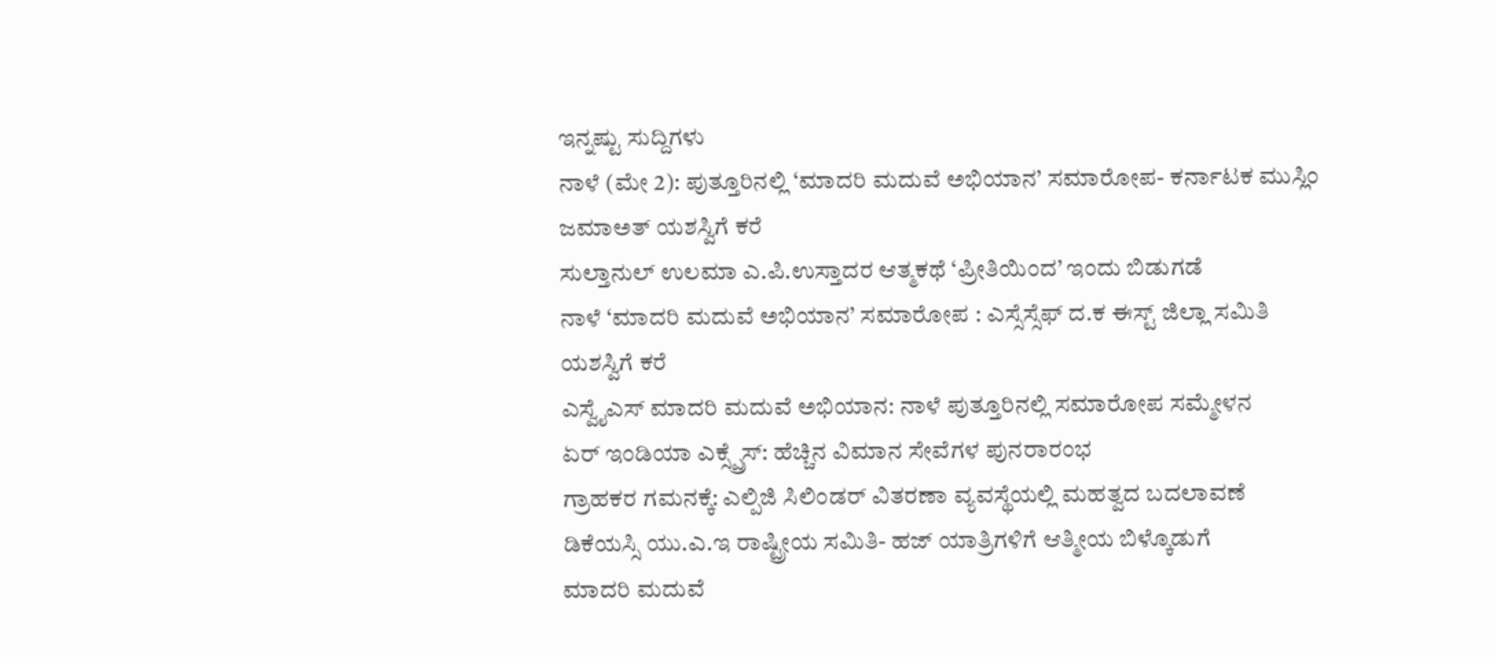ಇನ್ನಷ್ಟು ಸುದ್ದಿಗಳು
ನಾಳೆ (ಮೇ 2): ಪುತ್ತೂರಿನಲ್ಲಿ ‘ಮಾದರಿ ಮದುವೆ ಅಭಿಯಾನ’ ಸಮಾರೋಪ- ಕರ್ನಾಟಕ ಮುಸ್ಲಿಂ ಜಮಾಅತ್ ಯಶಸ್ವಿಗೆ ಕರೆ
ಸುಲ್ತಾನುಲ್ ಉಲಮಾ ಎ.ಪಿ.ಉಸ್ತಾದರ ಆತ್ಮಕಥೆ ‘ಪ್ರೀತಿಯಿಂದ’ ಇಂದು ಬಿಡುಗಡೆ
ನಾಳೆ ‘ಮಾದರಿ ಮದುವೆ ಅಭಿಯಾನ’ ಸಮಾರೋಪ : ಎಸ್ಸೆಸ್ಸೆಫ್ ದ.ಕ ಈಸ್ಟ್ ಜಿಲ್ಲಾ ಸಮಿತಿ ಯಶಸ್ವಿಗೆ ಕರೆ
ಎಸ್ವೈಎಸ್ ಮಾದರಿ ಮದುವೆ ಅಭಿಯಾನ: ನಾಳೆ ಪುತ್ತೂರಿನಲ್ಲಿ ಸಮಾರೋಪ ಸಮ್ಮೇಳನ
ಏರ್ ಇಂಡಿಯಾ ಎಕ್ಸ್ಪ್ರೆಸ್: ಹೆಚ್ಚಿನ ವಿಮಾನ ಸೇವೆಗಳ ಪುನರಾರಂಭ
ಗ್ರಾಹಕರ ಗಮನಕ್ಕೆ: ಎಲ್ಪಿಜಿ ಸಿಲಿಂಡರ್ ವಿತರಣಾ ವ್ಯವಸ್ಥೆಯಲ್ಲಿ ಮಹತ್ವದ ಬದಲಾವಣೆ
ಡಿಕೆಯಸ್ಸಿ ಯು.ಎ.ಇ ರಾಷ್ಟ್ರೀಯ ಸಮಿತಿ- ಹಜ್ ಯಾತ್ರಿಗಳಿಗೆ ಆತ್ಮೀಯ ಬಿಳ್ಕೊಡುಗೆ
ಮಾದರಿ ಮದುವೆ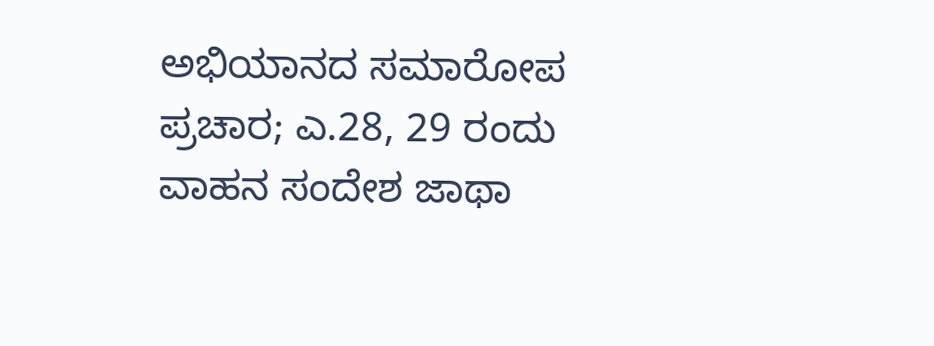ಅಭಿಯಾನದ ಸಮಾರೋಪ ಪ್ರಚಾರ; ಎ.28, 29 ರಂದು ವಾಹನ ಸಂದೇಶ ಜಾಥಾ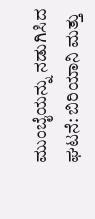ಮುಂಬೈಯನ್ನು ನಡುಗಿಸಿದ ಘಟನೆ: ಬಿರಿಯಾನಿ ಮತ್ತು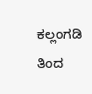ಕಲ್ಲಂಗಡಿ ತಿಂದ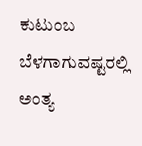ಕುಟುಂಬ ಬೆಳಗಾಗುವಷ್ಟರಲ್ಲಿ ಅಂತ್ಯ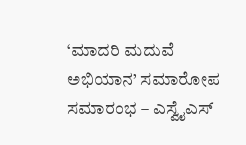‘ಮಾದರಿ ಮದುವೆ ಅಭಿಯಾನ’ ಸಮಾರೋಪ ಸಮಾರಂಭ – ಎಸ್ವೈಎಸ್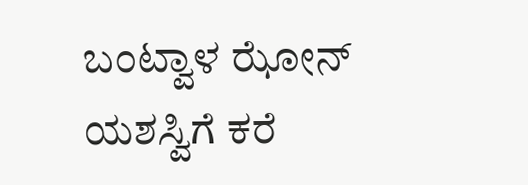ಬಂಟ್ವಾಳ ಝೋನ್ ಯಶಸ್ವಿಗೆ ಕರೆ